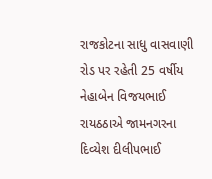રાજકોટના સાધુ વાસવાણી રોડ પર રહેતી 25 વર્ષીય નેહાબેન વિજયભાઈ રાયઠઠાએ જામનગરના દિવ્યેશ દીલીપભાઈ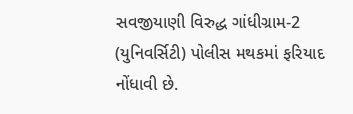સવજીયાણી વિરુદ્ધ ગાંધીગ્રામ-2 (યુનિવર્સિટી) પોલીસ મથકમાં ફરિયાદ નોંધાવી છે.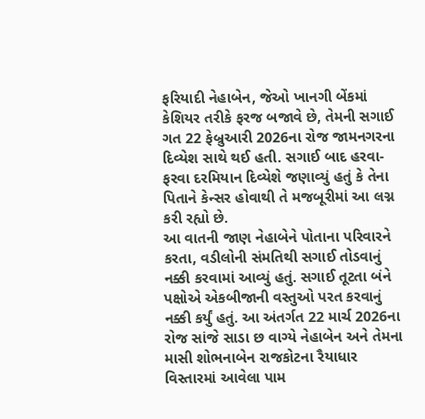ફરિયાદી નેહાબેન, જેઓ ખાનગી બેંકમાં કેશિયર તરીકે ફરજ બજાવે છે, તેમની સગાઈ ગત 22 ફેબ્રુઆરી 2026ના રોજ જામનગરના દિવ્યેશ સાથે થઈ હતી. સગાઈ બાદ હરવા-ફરવા દરમિયાન દિવ્યેશે જણાવ્યું હતું કે તેના પિતાને કેન્સર હોવાથી તે મજબૂરીમાં આ લગ્ન કરી રહ્યો છે.
આ વાતની જાણ નેહાબેને પોતાના પરિવારને કરતા, વડીલોની સંમતિથી સગાઈ તોડવાનું નક્કી કરવામાં આવ્યું હતું. સગાઈ તૂટતા બંને પક્ષોએ એકબીજાની વસ્તુઓ પરત કરવાનું નક્કી કર્યું હતું. આ અંતર્ગત 22 માર્ચ 2026ના રોજ સાંજે સાડા છ વાગ્યે નેહાબેન અને તેમના માસી શોભનાબેન રાજકોટના રૈયાધાર વિસ્તારમાં આવેલા પામ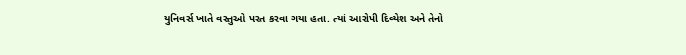યુનિવર્સ ખાતે વસ્તુઓ પરત કરવા ગયા હતા. ત્યાં આરોપી દિવ્યેશ અને તેનો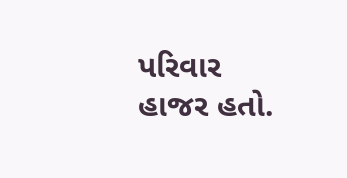પરિવાર હાજર હતો.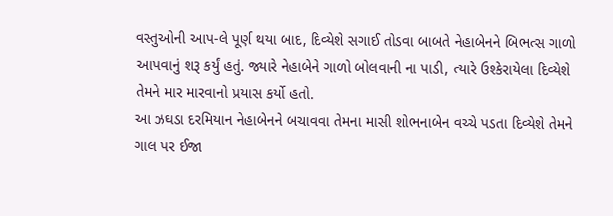વસ્તુઓની આપ-લે પૂર્ણ થયા બાદ, દિવ્યેશે સગાઈ તોડવા બાબતે નેહાબેનને બિભત્સ ગાળો આપવાનું શરૂ કર્યું હતું. જ્યારે નેહાબેને ગાળો બોલવાની ના પાડી, ત્યારે ઉશ્કેરાયેલા દિવ્યેશે તેમને માર મારવાનો પ્રયાસ કર્યો હતો.
આ ઝઘડા દરમિયાન નેહાબેનને બચાવવા તેમના માસી શોભનાબેન વચ્ચે પડતા દિવ્યેશે તેમને ગાલ પર ઈજા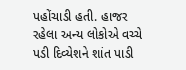પહોંચાડી હતી. હાજર રહેલા અન્ય લોકોએ વચ્ચે પડી દિવ્યેશને શાંત પાડી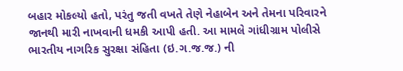બહાર મોકલ્યો હતો, પરંતુ જતી વખતે તેણે નેહાબેન અને તેમના પરિવારને જાનથી મારી નાખવાની ધમકી આપી હતી. આ મામલે ગાંધીગ્રામ પોલીસે ભારતીય નાગરિક સુરક્ષા સંહિતા (ઇ.ગ.જ.જ.) ની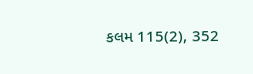કલમ 115(2), 352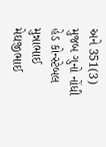અને 351(3) મુજબ ગુનો નોંધી હેડ કોન્સ્ટેબલ મુન્નાભાઈ મેઘજીભાઈ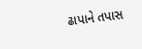ઢાપાને તપાસ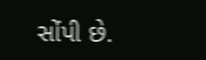સોંપી છે.